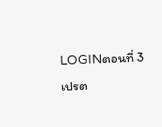LOGINตอนที่ 3
เปรต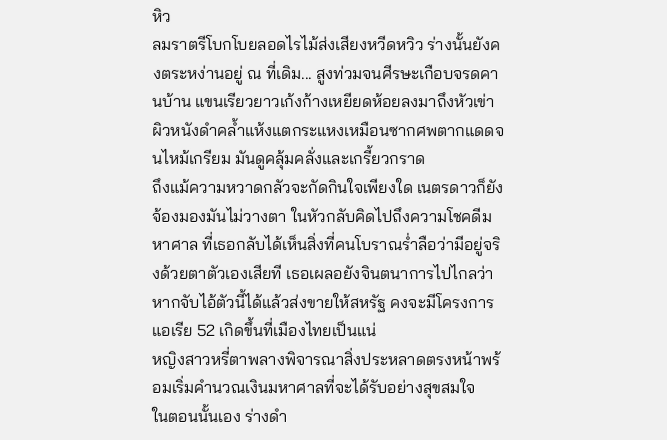หิว
ลมราตรีโบกโบยลอดไรไม้ส่งเสียงหวีดหวิว ร่างนั้นยังคงตระหง่านอยู่ ณ ที่เดิม... สูงท่วมจนศีรษะเกือบจรดคานบ้าน แขนเรียวยาวเก้งก้างเหยียดห้อยลงมาถึงหัวเข่า ผิวหนังดำคล้ำแห้งแตกระแหงเหมือนซากศพตากแดดจนไหม้เกรียม มันดูคลุ้มคลั่งและเกรี้ยวกราด
ถึงแม้ความหวาดกลัวจะกัดกินใจเพียงใด เนตรดาวก็ยังจ้องมองมันไม่วางตา ในหัวกลับคิดไปถึงความโชคดีมหาศาล ที่เธอกลับได้เห็นสิ่งที่คนโบราณร่ำลือว่ามีอยู่จริงด้วยตาตัวเองเสียที เธอเผลอยังจินตนาการไปไกลว่า หากจับไอ้ตัวนี้ได้แล้วส่งขายให้สหรัฐ คงจะมีโครงการแอเรีย 52 เกิดขึ้นที่เมืองไทยเป็นแน่
หญิงสาวหรี่ตาพลางพิจารณาสิ่งประหลาดตรงหน้าพร้อมเริ่มคำนวณเงินมหาศาลที่จะได้รับอย่างสุขสมใจ
ในตอนนั้นเอง ร่างดำ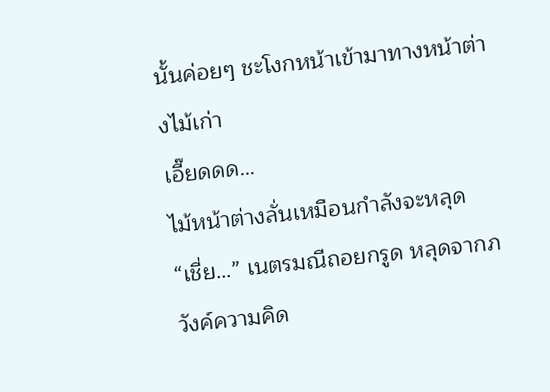นั้นค่อยๆ ชะโงกหน้าเข้ามาทางหน้าต่างไม้เก่า
เอี๊ยดดด…
ไม้หน้าต่างลั่นเหมือนกำลังจะหลุด
“เชี่ย…” เนตรมณีถอยกรูด หลุดจากภวังค์ความคิด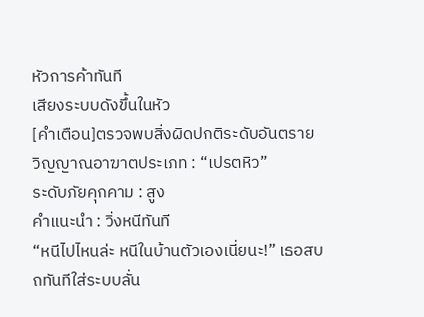หัวการค้าทันที
เสียงระบบดังขึ้นในหัว
[คำเตือน]ตรวจพบสิ่งผิดปกติระดับอันตราย
วิญญาณอาฆาตประเภท : “เปรตหิว”
ระดับภัยคุกคาม : สูง
คำแนะนำ : วิ่งหนีทันที
“หนีไปไหนล่ะ หนีในบ้านตัวเองเนี่ยนะ!” เธอสบถทันทีใส่ระบบลั่น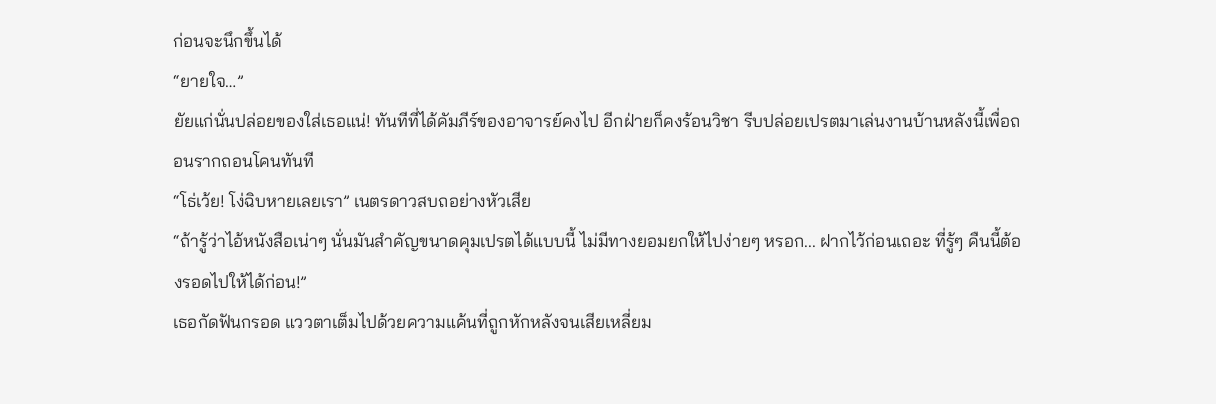ก่อนจะนึกขึ้นได้
“ยายใจ…”
ยัยแก่นั่นปล่อยของใส่เธอแน่! ทันทีที่ได้คัมภีร์ของอาจารย์คงไป อีกฝ่ายก็คงร้อนวิชา รีบปล่อยเปรตมาเล่นงานบ้านหลังนี้เพื่อถอนรากถอนโคนทันที
“โธ่เว้ย! โง่ฉิบหายเลยเรา” เนตรดาวสบถอย่างหัวเสีย
“ถ้ารู้ว่าไอ้หนังสือเน่าๆ นั่นมันสำคัญขนาดคุมเปรตได้แบบนี้ ไม่มีทางยอมยกให้ไปง่ายๆ หรอก... ฝากไว้ก่อนเถอะ ที่รู้ๆ คืนนี้ต้องรอดไปให้ได้ก่อน!”
เธอกัดฟันกรอด แววตาเต็มไปด้วยความแค้นที่ถูกหักหลังจนเสียเหลี่ยม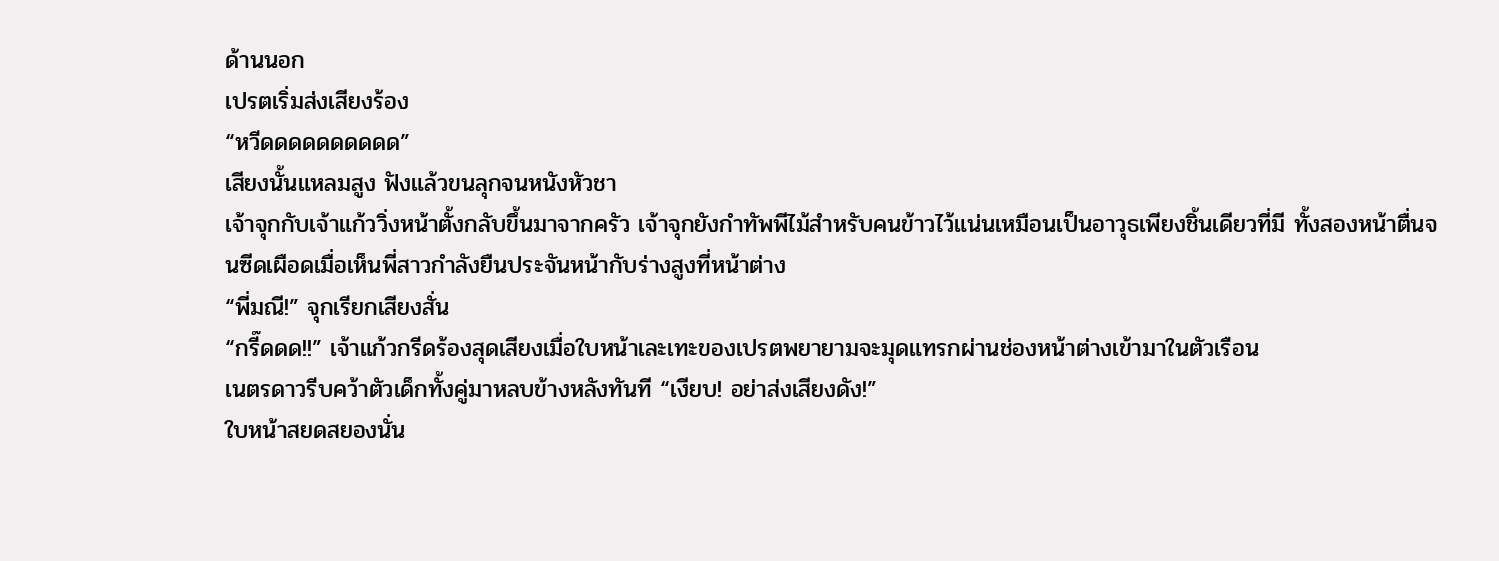ด้านนอก
เปรตเริ่มส่งเสียงร้อง
“หวีดดดดดดดดดด”
เสียงนั้นแหลมสูง ฟังแล้วขนลุกจนหนังหัวชา
เจ้าจุกกับเจ้าแก้ววิ่งหน้าตั้งกลับขึ้นมาจากครัว เจ้าจุกยังกำทัพพีไม้สำหรับคนข้าวไว้แน่นเหมือนเป็นอาวุธเพียงชิ้นเดียวที่มี ทั้งสองหน้าตื่นจนซีดเผือดเมื่อเห็นพี่สาวกำลังยืนประจันหน้ากับร่างสูงที่หน้าต่าง
“พี่มณี!” จุกเรียกเสียงสั่น
“กรี๊ดดด!!” เจ้าแก้วกรีดร้องสุดเสียงเมื่อใบหน้าเละเทะของเปรตพยายามจะมุดแทรกผ่านช่องหน้าต่างเข้ามาในตัวเรือน
เนตรดาวรีบคว้าตัวเด็กทั้งคู่มาหลบข้างหลังทันที “เงียบ! อย่าส่งเสียงดัง!”
ใบหน้าสยดสยองนั่น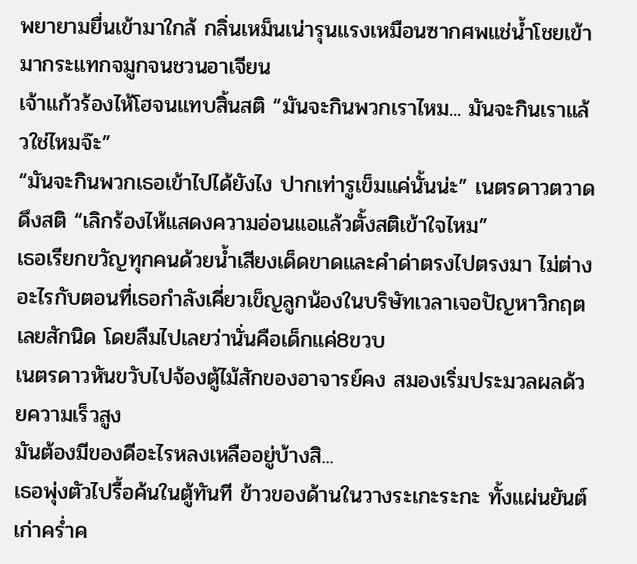พยายามยื่นเข้ามาใกล้ กลิ่นเหม็นเน่ารุนแรงเหมือนซากศพแช่น้ำโชยเข้ามากระแทกจมูกจนชวนอาเจียน
เจ้าแก้วร้องไห้โฮจนแทบสิ้นสติ “มันจะกินพวกเราไหม... มันจะกินเราแล้วใช่ไหมจ๊ะ”
“มันจะกินพวกเธอเข้าไปได้ยังไง ปากเท่ารูเข็มแค่นั้นน่ะ” เนตรดาวตวาดดึงสติ “เลิกร้องไห้แสดงความอ่อนแอแล้วตั้งสติเข้าใจไหม”
เธอเรียกขวัญทุกคนด้วยน้ำเสียงเด็ดขาดและคำด่าตรงไปตรงมา ไม่ต่างอะไรกับตอนที่เธอกำลังเคี่ยวเข็ญลูกน้องในบริษัทเวลาเจอปัญหาวิกฤตเลยสักนิด โดยลืมไปเลยว่านั่นคือเด็กแค่8ขวบ
เนตรดาวหันขวับไปจ้องตู้ไม้สักของอาจารย์คง สมองเริ่มประมวลผลด้วยความเร็วสูง
มันต้องมีของดีอะไรหลงเหลืออยู่บ้างสิ...
เธอพุ่งตัวไปรื้อค้นในตู้ทันที ข้าวของด้านในวางระเกะระกะ ทั้งแผ่นยันต์เก่าคร่ำค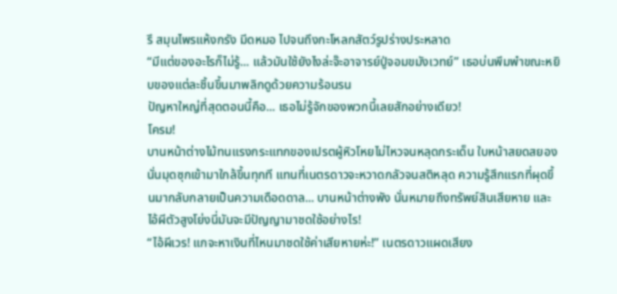รึ สมุนไพรแห้งกรัง มีดหมอ ไปจนถึงกะโหลกสัตว์รูปร่างประหลาด
“มีแต่ของอะไรก็ไม่รู้... แล้วมันใช้ยังไงล่ะจ๊ะอาจารย์ปู่จอมขมังเวทย์” เธอบ่นพึมพำขณะหยิบของแต่ละชิ้นขึ้นมาพลิกดูด้วยความร้อนรน
ปัญหาใหญ่ที่สุดตอนนี้คือ... เธอไม่รู้จักของพวกนี้เลยสักอย่างเดียว!
โครม!
บานหน้าต่างไม้ทนแรงกระแทกของเปรตผู้หิวโหยไม่ไหวจนหลุดกระเด็น ใบหน้าสยดสยองนั่นมุดซุกเข้ามาใกล้ขึ้นทุกที แทนที่เนตรดาวจะหวาดกลัวจนสติหลุด ความรู้สึกแรกที่ผุดขึ้นมากลับกลายเป็นความเดือดดาล... บานหน้าต่างพัง นั่นหมายถึงทรัพย์สินเสียหาย และไอ้ผีตัวสูงโย่งนี่มันจะมีปัญญามาชดใช้อย่างไร!
“ไอ้ผีเวร! แกจะหาเงินที่ไหนมาชดใช้ค่าเสียหายห่ะ!” เนตรดาวแผดเสียง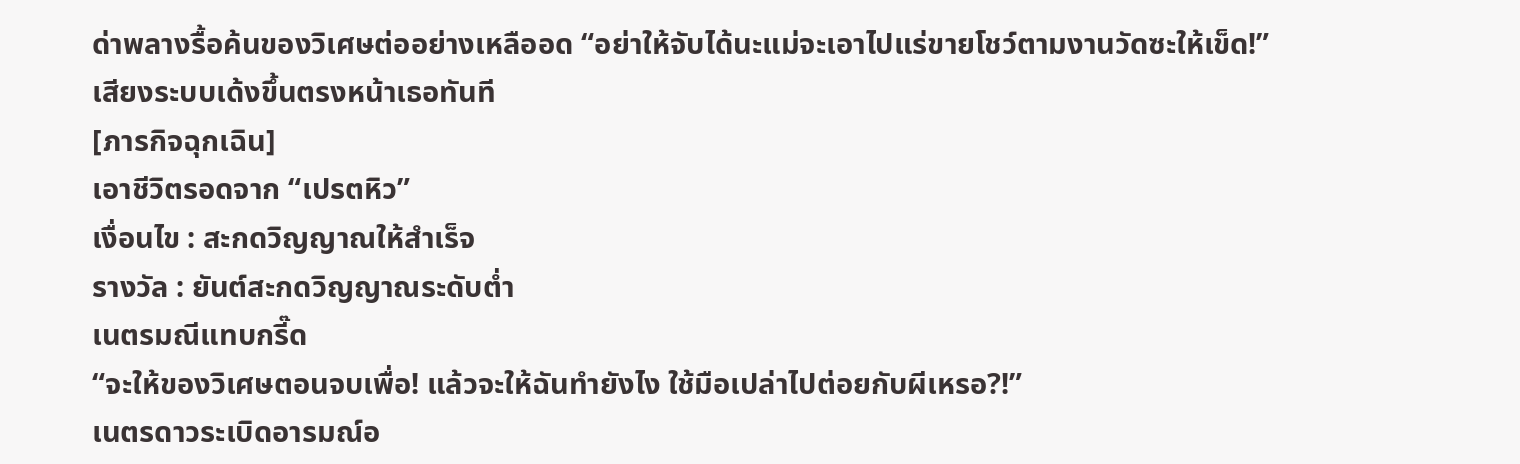ด่าพลางรื้อค้นของวิเศษต่ออย่างเหลืออด “อย่าให้จับได้นะแม่จะเอาไปแร่ขายโชว์ตามงานวัดซะให้เข็ด!”
เสียงระบบเด้งขึ้นตรงหน้าเธอทันที
[ภารกิจฉุกเฉิน]
เอาชีวิตรอดจาก “เปรตหิว”
เงื่อนไข : สะกดวิญญาณให้สำเร็จ
รางวัล : ยันต์สะกดวิญญาณระดับต่ำ
เนตรมณีแทบกรี๊ด
“จะให้ของวิเศษตอนจบเพื่อ! แล้วจะให้ฉันทำยังไง ใช้มือเปล่าไปต่อยกับผีเหรอ?!”
เนตรดาวระเบิดอารมณ์อ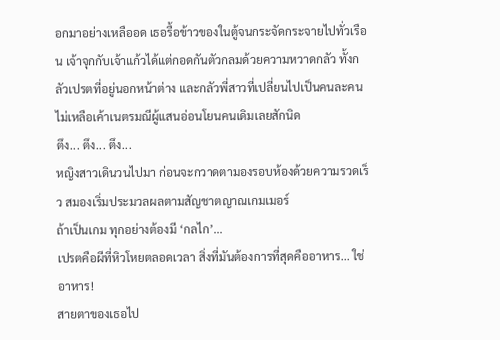อกมาอย่างเหลืออด เธอรื้อข้าวของในตู้จนกระจัดกระจายไปทั่วเรือน เจ้าจุกกับเจ้าแก้วได้แต่กอดกันตัวกลมด้วยความหวาดกลัว ทั้งกลัวเปรตที่อยู่นอกหน้าต่าง และกลัวพี่สาวที่เปลี่ยนไปเป็นคนละคน ไม่เหลือเค้าเนตรมณีผู้แสนอ่อนโยนคนเดิมเลยสักนิด
ตึง... ตึง... ตึง...
หญิงสาวเดินวนไปมา ก่อนจะกวาดตามองรอบห้องด้วยความรวดเร็ว สมองเริ่มประมวลผลตามสัญชาตญาณเกมเมอร์
ถ้าเป็นเกม ทุกอย่างต้องมี ‘กลไก’...
เปรตคือผีที่หิวโหยตลอดเวลา สิ่งที่มันต้องการที่สุดคืออาหาร... ใช่ อาหาร!
สายตาของเธอไป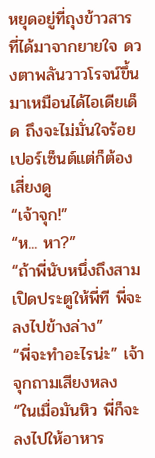หยุดอยู่ที่ถุงข้าวสารที่ได้มาจากยายใจ ดวงตาพลันวาวโรจน์ขึ้นมาเหมือนได้ไอเดียเด็ด ถึงจะไม่มั่นใจร้อยเปอร์เซ็นต์แต่ก็ต้องเสี่ยงดู
“เจ้าจุก!”
“ห... หา?”
“ถ้าพี่นับหนึ่งถึงสาม เปิดประตูให้พี่ที พี่จะลงไปข้างล่าง”
“พี่จะทำอะไรน่ะ” เจ้าจุกถามเสียงหลง
“ในเมื่อมันหิว พี่ก็จะลงไปให้อาหาร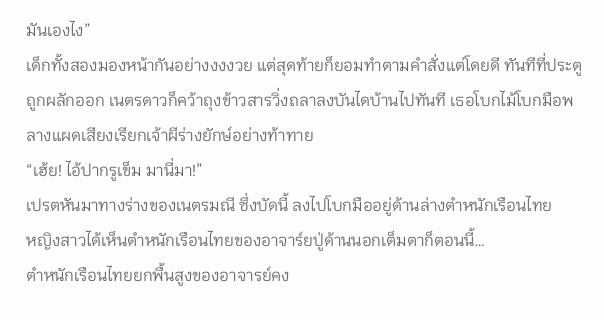มันเองไง”
เด็กทั้งสองมองหน้ากันอย่างงงงวย แต่สุดท้ายก็ยอมทำตามคำสั่งแต่โดยดี ทันทีที่ประตูถูกผลักออก เนตรดาวก็คว้าถุงข้าวสารวิ่งถลาลงบันไดบ้านไปทันที เธอโบกไม้โบกมือพลางแผดเสียงเรียกเจ้าผีร่างยักษ์อย่างท้าทาย
“เฮ้ย! ไอ้ปากรูเข็ม มานี่มา!”
เปรตหันมาทางร่างของเนตรมณี ซึ่งบัดนี้ ลงไปโบกมืออยู่ด้านล่างตำหนักเรือนไทย
หญิงสาวได้เห็นตำหนักเรือนไทยของอาจาร์ยปู่ด้านนอกเต็มตาก็ตอนนี้…
ตำหนักเรือนไทยยกพื้นสูงของอาจารย์คง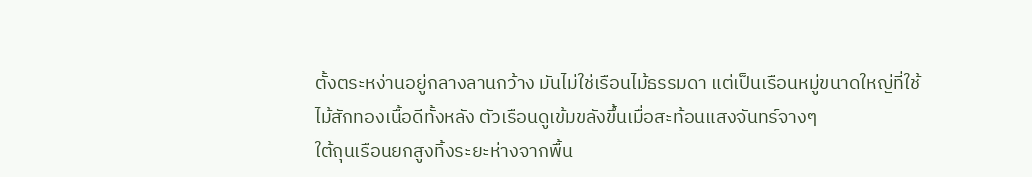ตั้งตระหง่านอยู่กลางลานกว้าง มันไม่ใช่เรือนไม้ธรรมดา แต่เป็นเรือนหมู่ขนาดใหญ่ที่ใช้ไม้สักทองเนื้อดีทั้งหลัง ตัวเรือนดูเข้มขลังขึ้นเมื่อสะท้อนแสงจันทร์จางๆ
ใต้ถุนเรือนยกสูงทิ้งระยะห่างจากพื้น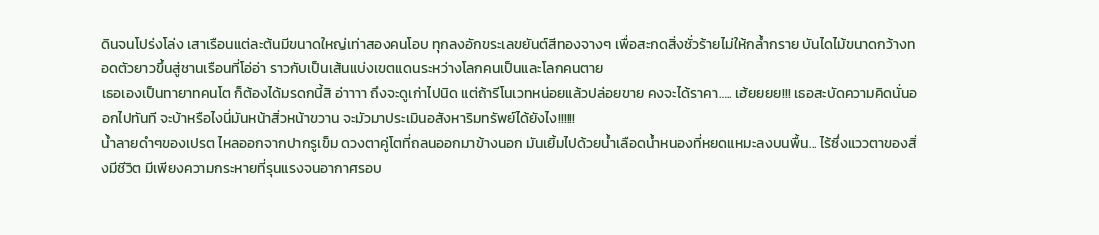ดินจนโปร่งโล่ง เสาเรือนแต่ละต้นมีขนาดใหญ่เท่าสองคนโอบ ทุกลงอักขระเลขยันต์สีทองจางๆ เพื่อสะกดสิ่งชั่วร้ายไม่ให้กล้ำกราย บันไดไม้ขนาดกว้างทอดตัวยาวขึ้นสู่ชานเรือนที่โอ่อ่า ราวกับเป็นเส้นแบ่งเขตแดนระหว่างโลกคนเป็นและโลกคนตาย
เธอเองเป็นทายาทคนโต ก็ต้องได้มรดกนี้สิ อ่าาาา ถึงจะดูเก่าไปนิด แต่ถ้ารีโนเวทหน่อยแล้วปล่อยขาย คงจะได้ราคา….. เฮ้ยยยย!!! เธอสะบัดความคิดนั่นออกไปทันที จะบ้าหรือไงนี่มันหน้าสิ่วหน้าขวาน จะมัวมาประเมินอสังหาริมทรัพย์ได้ยังไง!!!!!!
น้ำลายดำๆของเปรต ไหลออกจากปากรูเข็ม ดวงตาคู่โตที่ถลนออกมาข้างนอก มันเยิ้มไปด้วยน้ำเลือดน้ำหนองที่หยดแหมะลงบนพื้น... ไร้ซึ่งแววตาของสิ่งมีชีวิต มีเพียงความกระหายที่รุนแรงจนอากาศรอบ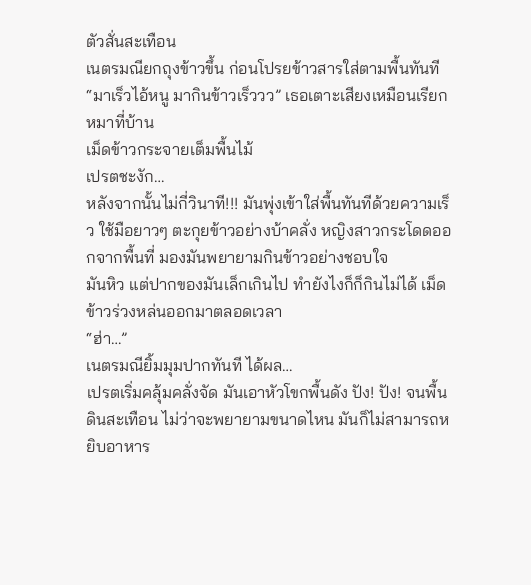ตัวสั่นสะเทือน
เนตรมณียกถุงข้าวขึ้น ก่อนโปรยข้าวสารใส่ตามพื้นทันที
“มาเร็วไอ้หนู มากินข้าวเร็ววว” เธอเตาะเสียงเหมือนเรียกหมาที่บ้าน
เม็ดข้าวกระจายเต็มพื้นไม้
เปรตชะงัก…
หลังจากนั้นไม่กี่วินาที!!! มันพุ่งเข้าใส่พื้นทันทีด้วยความเร็ว ใช้มือยาวๆ ตะกุยข้าวอย่างบ้าคลั่ง หญิงสาวกระโดดออกจากพื้นที่ มองมันพยายามกินข้าวอย่างชอบใจ
มันหิว แต่ปากของมันเล็กเกินไป ทำยังไงก็ก็กินไม่ได้ เม็ดข้าวร่วงหล่นออกมาตลอดเวลา
“ฮ่า…”
เนตรมณียิ้มมุมปากทันที ได้ผล…
เปรตเริ่มคลุ้มคลั่งจัด มันเอาหัวโขกพื้นดัง ปัง! ปัง! จนพื้นดินสะเทือน ไม่ว่าจะพยายามขนาดไหน มันก็ไม่สามารถหยิบอาหาร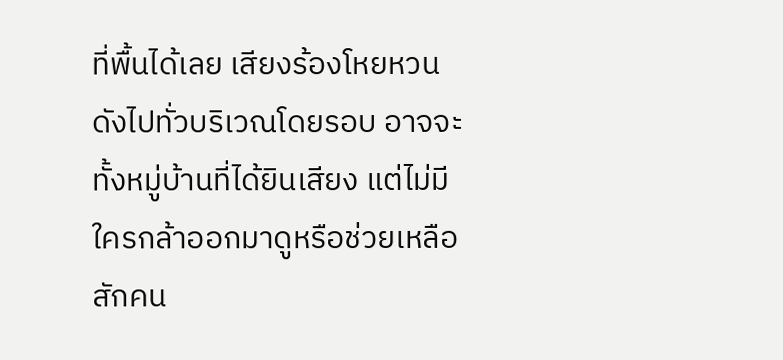ที่พื้นได้เลย เสียงร้องโหยหวนดังไปทั่วบริเวณโดยรอบ อาจจะทั้งหมู่บ้านที่ได้ยินเสียง แต่ไม่มีใครกล้าออกมาดูหรือช่วยเหลือสักคน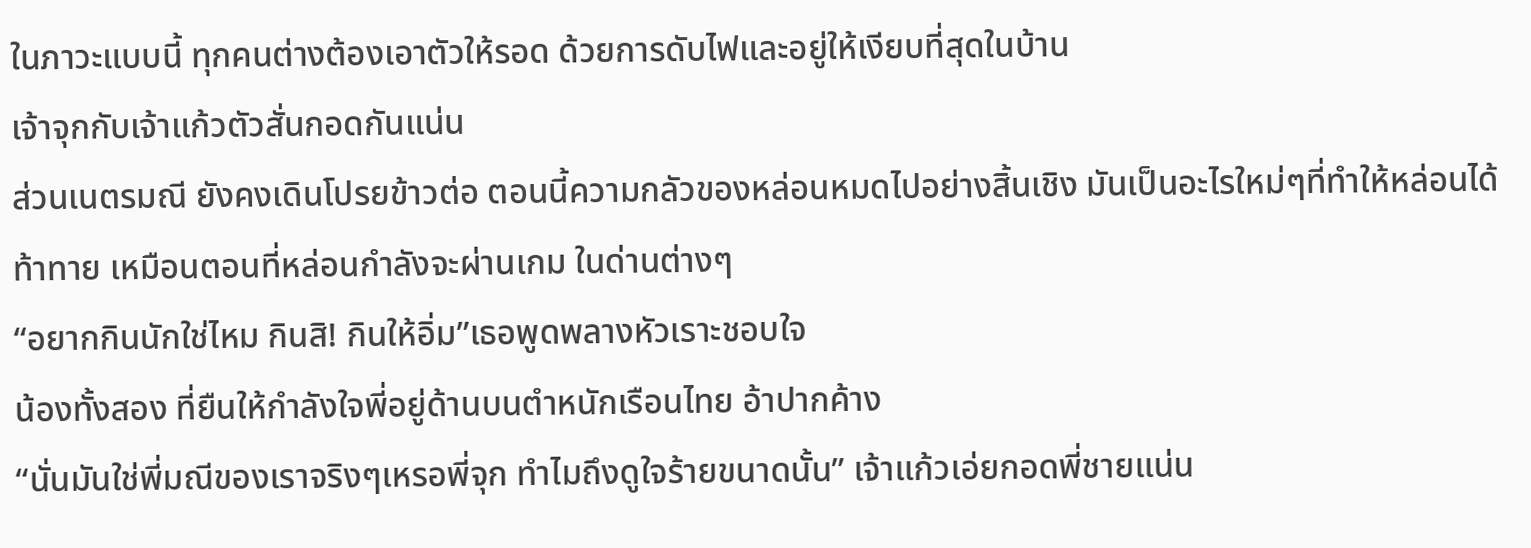ในภาวะแบบนี้ ทุกคนต่างต้องเอาตัวให้รอด ด้วยการดับไฟและอยู่ให้เงียบที่สุดในบ้าน
เจ้าจุกกับเจ้าแก้วตัวสั่นกอดกันแน่น
ส่วนเนตรมณี ยังคงเดินโปรยข้าวต่อ ตอนนี้ความกลัวของหล่อนหมดไปอย่างสิ้นเชิง มันเป็นอะไรใหม่ๆที่ทำให้หล่อนได้ท้าทาย เหมือนตอนที่หล่อนกำลังจะผ่านเกม ในด่านต่างๆ
“อยากกินนักใช่ไหม กินสิ! กินให้อิ่ม”เธอพูดพลางหัวเราะชอบใจ
น้องทั้งสอง ที่ยืนให้กำลังใจพี่อยู่ด้านบนตำหนักเรือนไทย อ้าปากค้าง
“นั่นมันใช่พี่มณีของเราจริงๆเหรอพี่จุก ทำไมถึงดูใจร้ายขนาดนั้น” เจ้าแก้วเอ่ยกอดพี่ชายแน่น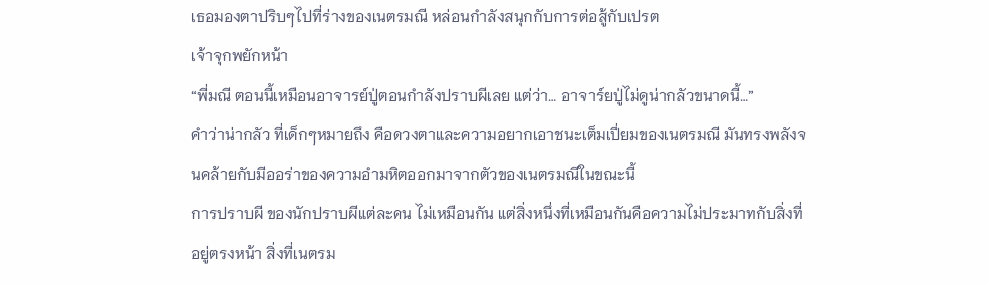เธอมองตาปริบๆไปที่ร่างของเนตรมณี หล่อนกำลังสนุกกับการต่อสู้กับเปรต
เจ้าจุกพยักหน้า
“พี่มณี ตอนนี้เหมือนอาจารย์ปู่ตอนกำลังปราบผีเลย แต่ว่า… อาจาร์ยปู่ไม่ดูน่ากลัวขนาดนี้…”
คำว่าน่ากลัว ที่เด็กๆหมายถึง คือดวงตาและความอยากเอาชนะเต็มเปี่ยมของเนตรมณี มันทรงพลังจนคล้ายกับมีออร่าของความอำมหิตออกมาจากตัวของเนตรมณีในขณะนี้
การปราบผี ของนักปราบผีแต่ละคน ไม่เหมือนกัน แต่สิ่งหนึ่งที่เหมือนกันคือความไม่ประมาทกับสิ่งที่อยู่ตรงหน้า สิ่งที่เนตรม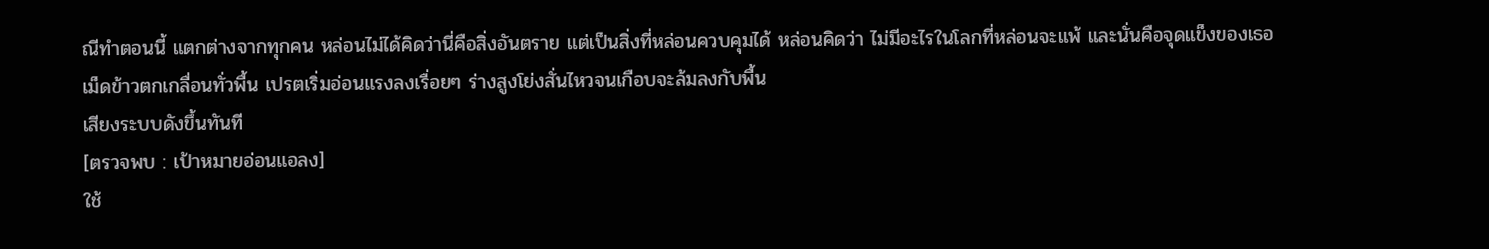ณีทำตอนนี้ แตกต่างจากทุกคน หล่อนไม่ได้คิดว่านี่คือสิ่งอันตราย แต่เป็นสิ่งที่หล่อนควบคุมได้ หล่อนคิดว่า ไม่มีอะไรในโลกที่หล่อนจะแพ้ และนั่นคือจุดแข็งของเธอ
เม็ดข้าวตกเกลื่อนทั่วพื้น เปรตเริ่มอ่อนแรงลงเรื่อยๆ ร่างสูงโย่งสั่นไหวจนเกือบจะล้มลงกับพื้น
เสียงระบบดังขึ้นทันที
[ตรวจพบ : เป้าหมายอ่อนแอลง]
ใช้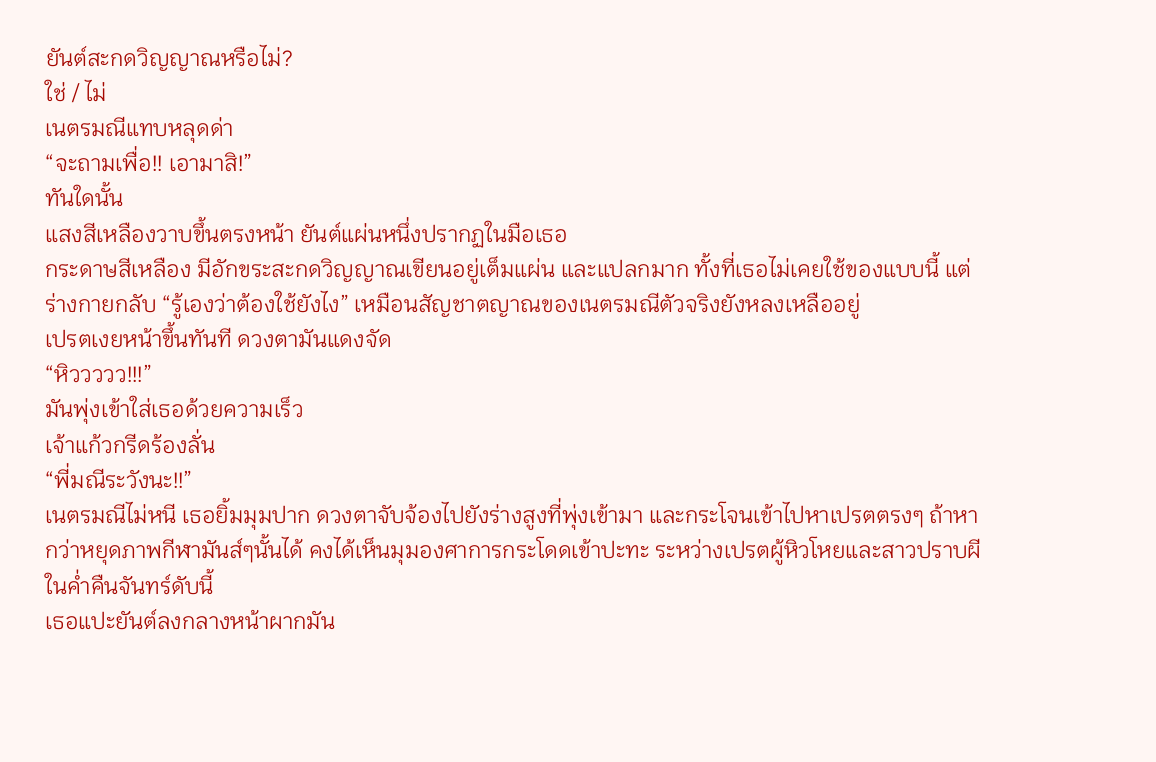ยันต์สะกดวิญญาณหรือไม่?
ใช่ / ไม่
เนตรมณีแทบหลุดด่า
“จะถามเพื่อ!! เอามาสิ!”
ทันใดนั้น
แสงสีเหลืองวาบขึ้นตรงหน้า ยันต์แผ่นหนึ่งปรากฏในมือเธอ
กระดาษสีเหลือง มีอักขระสะกดวิญญาณเขียนอยู่เต็มแผ่น และแปลกมาก ทั้งที่เธอไม่เคยใช้ของแบบนี้ แต่ร่างกายกลับ “รู้เองว่าต้องใช้ยังไง” เหมือนสัญชาตญาณของเนตรมณีตัวจริงยังหลงเหลืออยู่
เปรตเงยหน้าขึ้นทันที ดวงตามันแดงจัด
“หิววววว!!!”
มันพุ่งเข้าใส่เธอด้วยความเร็ว
เจ้าแก้วกรีดร้องลั่น
“พี่มณีระวังนะ!!”
เนตรมณีไม่หนี เธอยิ้มมุมปาก ดวงตาจับจ้องไปยังร่างสูงที่พุ่งเข้ามา และกระโจนเข้าไปหาเปรตตรงๆ ถ้าหากว่าหยุดภาพกีฬามันส์ๆนั้นได้ คงได้เห็นมุมองศาการกระโดดเข้าปะทะ ระหว่างเปรตผู้หิวโหยและสาวปราบผีในค่ำคืนจันทร์ดับนี้
เธอแปะยันต์ลงกลางหน้าผากมัน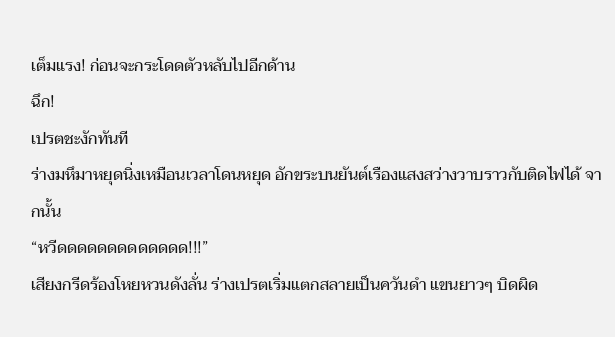เต็มแรง! ก่อนจะกระโดดตัวหลับไปอีกด้าน
ฉึก!
เปรตชะงักทันที
ร่างมหึมาหยุดนิ่งเหมือนเวลาโดนหยุด อักขระบนยันต์เรืองแสงสว่างวาบราวกับติดไฟได้ จากนั้น
“หวีดดดดดดดดดดดดด!!!”
เสียงกรีดร้องโหยหวนดังลั่น ร่างเปรตเริ่มแตกสลายเป็นควันดำ แขนยาวๆ บิดผิด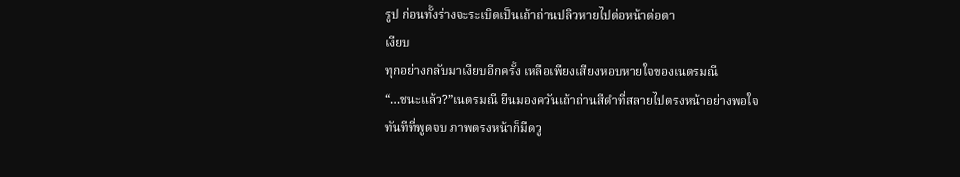รูป ก่อนทั้งร่างจะระเบิดเป็นเถ้าถ่านปลิวหายไปต่อหน้าต่อตา
เงียบ
ทุกอย่างกลับมาเงียบอีกครั้ง เหลือเพียงเสียงหอบหายใจของเนตรมณี
“…ชนะแล้ว?”เนตรมณี ยืนมองควันเถ้าถ่านสีดำที่สลายไปตรงหน้าอย่างพอใจ
ทันทีที่พูดจบ ภาพตรงหน้าก็มืดวู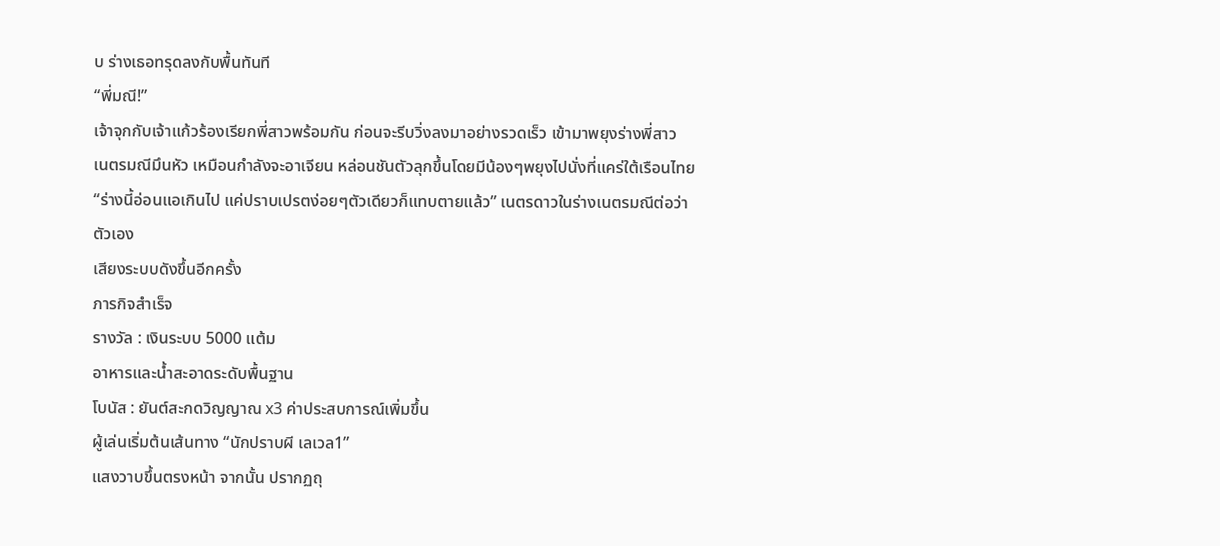บ ร่างเธอทรุดลงกับพื้นทันที
“พี่มณี!”
เจ้าจุกกับเจ้าแก้วร้องเรียกพี่สาวพร้อมกัน ก่อนจะรีบวิ่งลงมาอย่างรวดเร็ว เข้ามาพยุงร่างพี่สาว
เนตรมณีมึนหัว เหมือนกำลังจะอาเจียน หล่อนชันตัวลุกขึ้นโดยมีน้องๆพยุงไปนั่งที่แคร่ใต้เรือนไทย
“ร่างนี้อ่อนแอเกินไป แค่ปราบเปรตง่อยๆตัวเดียวก็แทบตายแล้ว” เนตรดาวในร่างเนตรมณีต่อว่าตัวเอง
เสียงระบบดังขึ้นอีกครั้ง
ภารกิจสำเร็จ
รางวัล : เงินระบบ 5000 แต้ม
อาหารและน้ำสะอาดระดับพื้นฐาน
โบนัส : ยันต์สะกดวิญญาณ x3 ค่าประสบการณ์เพิ่มขึ้น
ผู้เล่นเริ่มต้นเส้นทาง “นักปราบผี เลเวล1”
แสงวาบขึ้นตรงหน้า จากนั้น ปรากฏถุ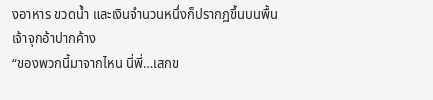งอาหาร ขวดน้ำ และเงินจำนวนหนึ่งก็ปรากฏขึ้นบนพื้น
เจ้าจุกอ้าปากค้าง
“ของพวกนี้มาจากไหน นี่พี่…เสกข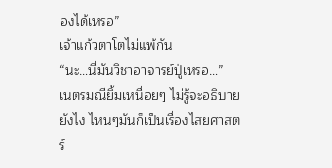องได้เหรอ”
เจ้าแก้วตาโตไม่แพ้กัน
“นะ…นี่มันวิชาอาจารย์ปู่เหรอ…”
เนตรมณียิ้มเหนื่อยๆ ไม่รู้จะอธิบายยังไง ไหนๆมันก็เป็นเรื่องไสยศาสตร์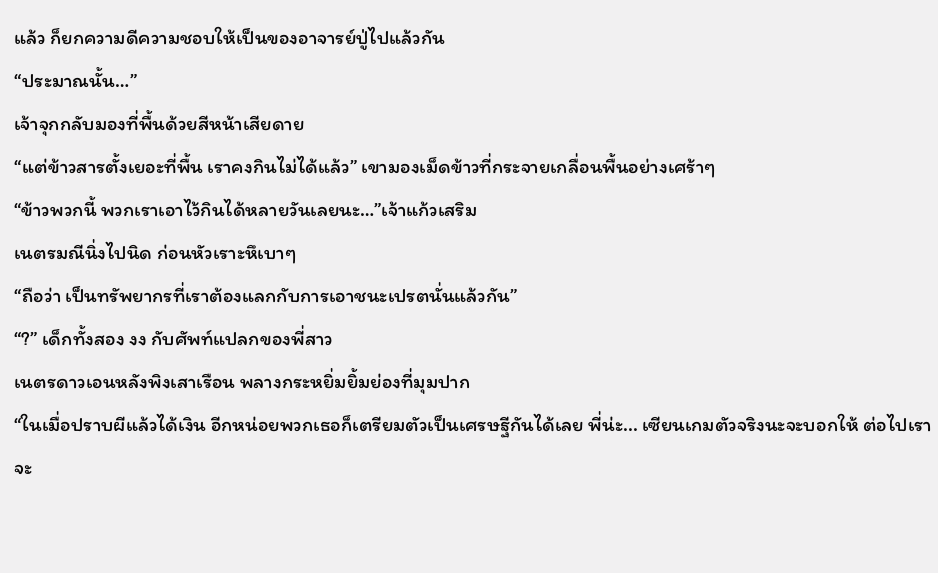แล้ว ก็ยกความดีความชอบให้เป็นของอาจารย์ปู่ไปแล้วกัน
“ประมาณนั้น…”
เจ้าจุกกลับมองที่พื้นด้วยสีหน้าเสียดาย
“แต่ข้าวสารตั้งเยอะที่พื้น เราคงกินไม่ได้แล้ว” เขามองเม็ดข้าวที่กระจายเกลื่อนพื้นอย่างเศร้าๆ
“ข้าวพวกนี้ พวกเราเอาไว้กินได้หลายวันเลยนะ…”เจ้าแก้วเสริม
เนตรมณีนิ่งไปนิด ก่อนหัวเราะหึเบาๆ
“ถือว่า เป็นทรัพยากรที่เราต้องแลกกับการเอาชนะเปรตนั่นแล้วกัน”
“?” เด็กทั้งสอง งง กับศัพท์แปลกของพี่สาว
เนตรดาวเอนหลังพิงเสาเรือน พลางกระหยิ่มยิ้มย่องที่มุมปาก
“ในเมื่อปราบผีแล้วได้เงิน อีกหน่อยพวกเธอก็เตรียมตัวเป็นเศรษฐีกันได้เลย พี่น่ะ... เซียนเกมตัวจริงนะจะบอกให้ ต่อไปเราจะ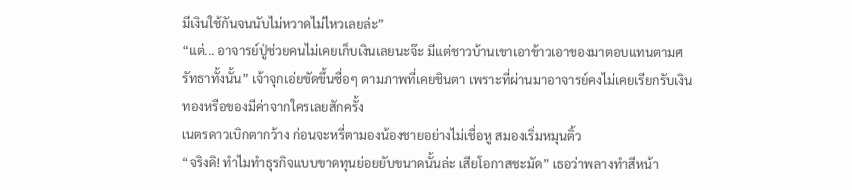มีเงินใช้กันจนนับไม่หวาดไม่ไหวเลยล่ะ”
“แต่... อาจารย์ปู่ช่วยคนไม่เคยเก็บเงินเลยนะจ๊ะ มีแต่ชาวบ้านเขาเอาข้าวเอาของมาตอบแทนตามศรัทธาทั้งนั้น” เจ้าจุกเอ่ยขัดขึ้นซื่อๆ ตามภาพที่เคยชินตา เพราะที่ผ่านมาอาจารย์คงไม่เคยเรียกรับเงินทองหรือของมีค่าจากใครเลยสักครั้ง
เนตรดาวเบิกตากว้าง ก่อนจะหรี่ตามองน้องชายอย่างไม่เชื่อหู สมองเริ่มหมุนติ้ว
“จริงดิ! ทำไมทำธุรกิจแบบขาดทุนย่อยยับขนาดนั้นล่ะ เสียโอกาสชะมัด” เธอว่าพลางทำสีหน้า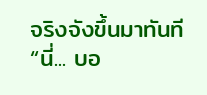จริงจังขึ้นมาทันที “นี่... บอ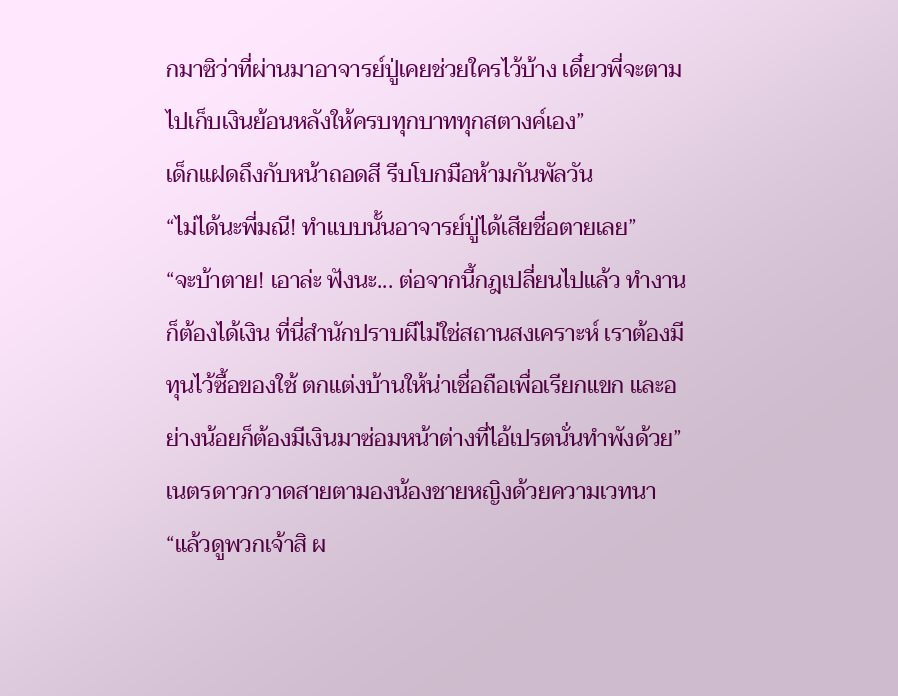กมาซิว่าที่ผ่านมาอาจารย์ปู่เคยช่วยใครไว้บ้าง เดี๋ยวพี่จะตามไปเก็บเงินย้อนหลังให้ครบทุกบาททุกสตางค์เอง”
เด็กแฝดถึงกับหน้าถอดสี รีบโบกมือห้ามกันพัลวัน
“ไม่ได้นะพี่มณี! ทำแบบนั้นอาจารย์ปู่ได้เสียชื่อตายเลย”
“จะบ้าตาย! เอาล่ะ ฟังนะ... ต่อจากนี้กฎเปลี่ยนไปแล้ว ทำงานก็ต้องได้เงิน ที่นี่สำนักปราบผีไม่ใช่สถานสงเคราะห์ เราต้องมีทุนไว้ซื้อของใช้ ตกแต่งบ้านให้น่าเชื่อถือเพื่อเรียกแขก และอย่างน้อยก็ต้องมีเงินมาซ่อมหน้าต่างที่ไอ้เปรตนั่นทำพังด้วย”
เนตรดาวกวาดสายตามองน้องชายหญิงด้วยความเวทนา
“แล้วดูพวกเจ้าสิ ผ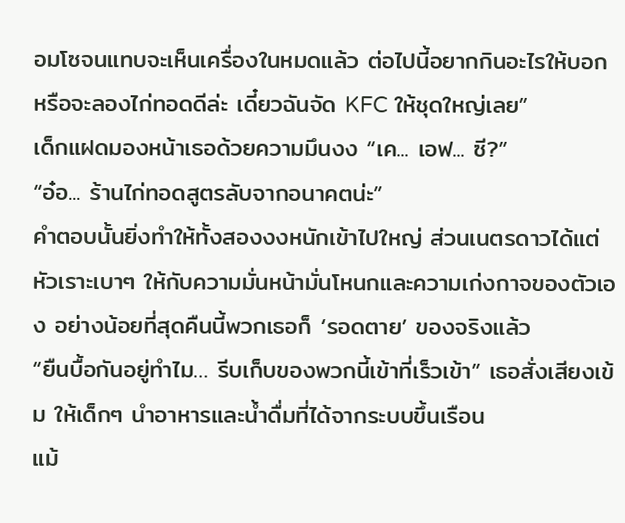อมโซจนแทบจะเห็นเครื่องในหมดแล้ว ต่อไปนี้อยากกินอะไรให้บอก หรือจะลองไก่ทอดดีล่ะ เดี๋ยวฉันจัด KFC ให้ชุดใหญ่เลย”
เด็กแฝดมองหน้าเธอด้วยความมึนงง “เค... เอฟ... ซี?”
“อ๋อ... ร้านไก่ทอดสูตรลับจากอนาคตน่ะ”
คำตอบนั้นยิ่งทำให้ทั้งสองงงหนักเข้าไปใหญ่ ส่วนเนตรดาวได้แต่หัวเราะเบาๆ ให้กับความมั่นหน้ามั่นโหนกและความเก่งกาจของตัวเอง อย่างน้อยที่สุดคืนนี้พวกเธอก็ ‘รอดตาย’ ของจริงแล้ว
“ยืนบื้อกันอยู่ทำไม… รีบเก็บของพวกนี้เข้าที่เร็วเข้า” เธอสั่งเสียงเข้ม ให้เด็กๆ นำอาหารและน้ำดื่มที่ได้จากระบบขึ้นเรือน
แม้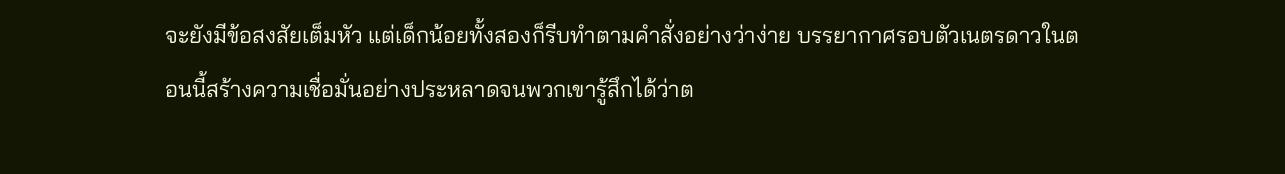จะยังมีข้อสงสัยเต็มหัว แต่เด็กน้อยทั้งสองก็รีบทำตามคำสั่งอย่างว่าง่าย บรรยากาศรอบตัวเนตรดาวในตอนนี้สร้างความเชื่อมั่นอย่างประหลาดจนพวกเขารู้สึกได้ว่าต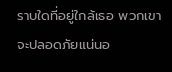ราบใดที่อยู่ใกล้เธอ พวกเขาจะปลอดภัยแน่นอ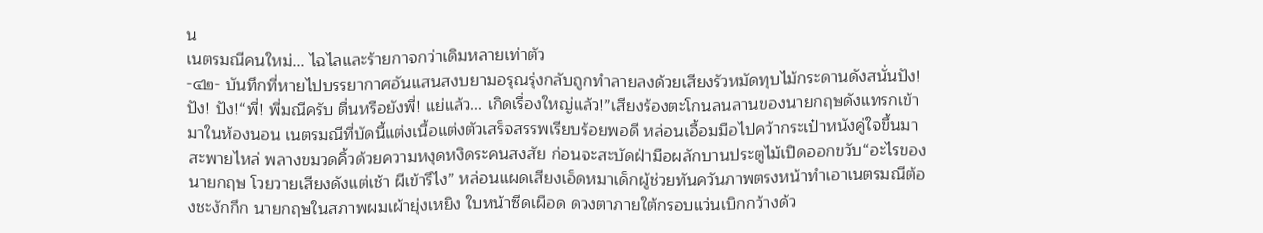น
เนตรมณีคนใหม่... ไฉไลและร้ายกาจกว่าเดิมหลายเท่าตัว
-๔๒- บันทึกที่หายไปบรรยากาศอันแสนสงบยามอรุณรุ่งกลับถูกทำลายลงด้วยเสียงรัวหมัดทุบไม้กระดานดังสนั่นปัง! ปัง! ปัง!“พี่! พี่มณีครับ ตื่นหรือยังพี่! แย่แล้ว... เกิดเรื่องใหญ่แล้ว!”เสียงร้องตะโกนลนลานของนายกฤษดังแทรกเข้ามาในห้องนอน เนตรมณีที่บัดนี้แต่งเนื้อแต่งตัวเสร็จสรรพเรียบร้อยพอดี หล่อนเอื้อมมือไปคว้ากระเป๋าหนังคู่ใจขึ้นมาสะพายไหล่ พลางขมวดคิ้วด้วยความหงุดหงิดระคนสงสัย ก่อนจะสะบัดฝ่ามือผลักบานประตูไม้เปิดออกขวับ“อะไรของนายกฤษ โวยวายเสียงดังแต่เช้า ผีเข้ารึไง” หล่อนแผดเสียงเอ็ดหมาเด็กผู้ช่วยทันควันภาพตรงหน้าทำเอาเนตรมณีต้องชะงักกึก นายกฤษในสภาพผมเผ้ายุ่งเหยิง ใบหน้าซีดเผือด ดวงตาภายใต้กรอบแว่นเบิกกว้างด้ว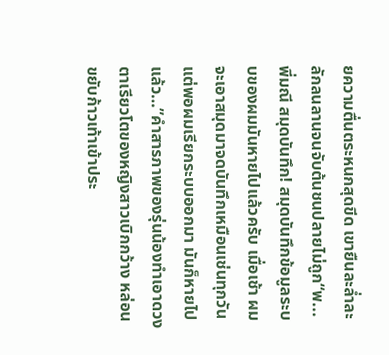ยความตื่นตระหนกสุดขีด เขายืนละล่ำละลักลนลานจนจับต้นชนปลายไม่ถูก“พ... พี่มณี สมุดบันทึก! สมุดบันทึกข้อมูลระบบของผมมันหายไปแล้วครับ เมื่อเช้า ผมจะเอาสมุดมาจดบันทึกเหมือนเช่นทุกวัน แต่พอผมเรียกระบบออกมา มันก็หายไปแล้ว…”คำสารภาพของรุ่นน้องทำเอาดวงตาเรียวโตของหญิงสาวเบิกกว้าง หล่อนขยับก้าวเท้าเข้าประ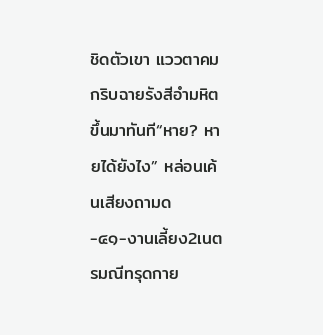ชิดตัวเขา แววตาคมกริบฉายรังสีอำมหิตขึ้นมาทันที“หาย? หายได้ยังไง” หล่อนเค้นเสียงถามด
-๔๑-งานเลี้ยง2เนตรมณีทรุดกาย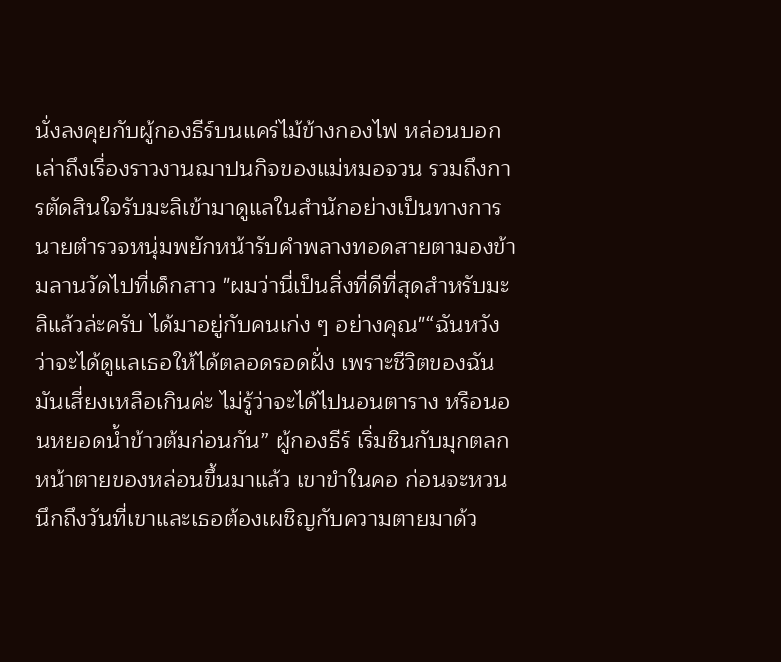นั่งลงคุยกับผู้กองธีร์บนแคร่ไม้ข้างกองไฟ หล่อนบอกเล่าถึงเรื่องราวงานฌาปนกิจของแม่หมอจวน รวมถึงการตัดสินใจรับมะลิเข้ามาดูแลในสำนักอย่างเป็นทางการ นายตำรวจหนุ่มพยักหน้ารับคำพลางทอดสายตามองข้ามลานวัดไปที่เด็กสาว "ผมว่านี่เป็นสิ่งที่ดีที่สุดสำหรับมะลิแล้วล่ะครับ ได้มาอยู่กับคนเก่ง ๆ อย่างคุณ"“ฉันหวังว่าจะได้ดูแลเธอให้ได้ตลอดรอดฝั่ง เพราะชีวิตของฉัน มันเสี่ยงเหลือเกินค่ะ ไม่รู้ว่าจะได้ไปนอนตาราง หรือนอนหยอดน้ำข้าวต้มก่อนกัน” ผู้กองธีร์ เริ่มชินกับมุกตลกหน้าตายของหล่อนขึ้นมาแล้ว เขาขำในคอ ก่อนจะหวนนึกถึงวันที่เขาและเธอต้องเผชิญกับความตายมาด้ว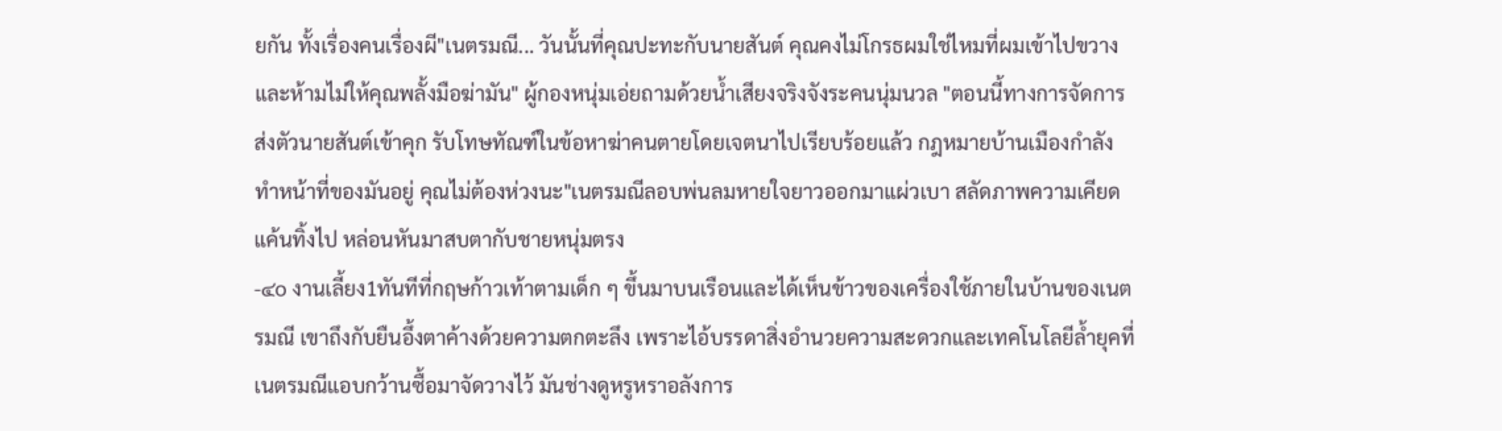ยกัน ทั้งเรื่องคนเรื่องผี"เนตรมณี... วันนั้นที่คุณปะทะกับนายสันต์ คุณคงไม่โกรธผมใช่ไหมที่ผมเข้าไปขวางและห้ามไม่ให้คุณพลั้งมือฆ่ามัน" ผู้กองหนุ่มเอ่ยถามด้วยน้ำเสียงจริงจังระคนนุ่มนวล "ตอนนี้ทางการจัดการส่งตัวนายสันต์เข้าคุก รับโทษทัณฑ์ในข้อหาฆ่าคนตายโดยเจตนาไปเรียบร้อยแล้ว กฎหมายบ้านเมืองกำลังทำหน้าที่ของมันอยู่ คุณไม่ต้องห่วงนะ"เนตรมณีลอบพ่นลมหายใจยาวออกมาแผ่วเบา สลัดภาพความเคียดแค้นทิ้งไป หล่อนหันมาสบตากับชายหนุ่มตรง
-๔o งานเลี้ยง1ทันทีที่กฤษก้าวเท้าตามเด็ก ๆ ขึ้นมาบนเรือนและได้เห็นข้าวของเครื่องใช้ภายในบ้านของเนตรมณี เขาถึงกับยืนอึ้งตาค้างด้วยความตกตะลึง เพราะไอ้บรรดาสิ่งอำนวยความสะดวกและเทคโนโลยีล้ำยุคที่เนตรมณีแอบกว้านซื้อมาจัดวางไว้ มันช่างดูหรูหราอลังการ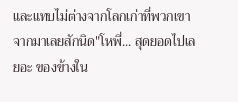และแทบไม่ต่างจากโลกเก่าที่พวกเขาจากมาเลยสักนิด"โหพี่... สุดยอดไปเลยอะ ของข้างใน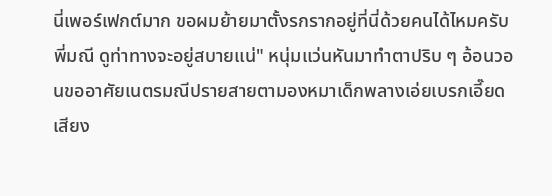นี่เพอร์เฟกต์มาก ขอผมย้ายมาตั้งรกรากอยู่ที่นี่ด้วยคนได้ไหมครับพี่มณี ดูท่าทางจะอยู่สบายแน่" หนุ่มแว่นหันมาทำตาปริบ ๆ อ้อนวอนขออาศัยเนตรมณีปรายสายตามองหมาเด็กพลางเอ่ยเบรกเอี๊ยดเสียง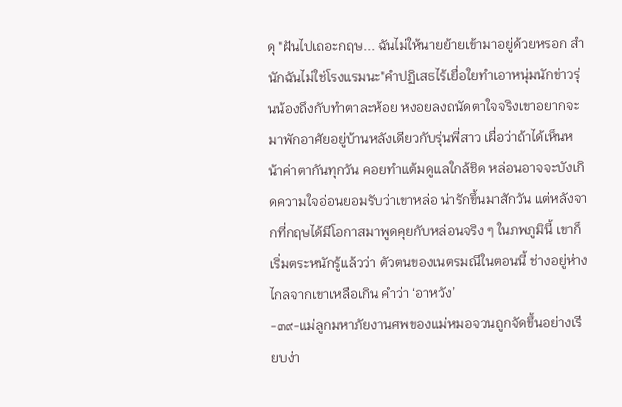ดุ "ฝันไปเถอะกฤษ... ฉันไม่ให้นายย้ายเข้ามาอยู่ด้วยหรอก สำนักฉันไม่ใช่โรงแรมนะ"คำปฏิเสธไร้เยื่อใยทำเอาหนุ่มนักข่าวรุ่นน้องถึงกับทำตาละห้อย หงอยลงถนัดตาใจจริงเขาอยากจะมาพักอาศัยอยู่บ้านหลังเดียวกับรุ่นพี่สาว เผื่อว่าถ้าได้เห็นหน้าค่าตากันทุกวัน คอยทำแต้มดูแลใกล้ชิด หล่อนอาจจะบังเกิดความใจอ่อนยอมรับว่าเขาหล่อ น่ารักขึ้นมาสักวัน แต่หลังจากที่กฤษได้มีโอกาสมาพูดคุยกับหล่อนจริง ๆ ในภพภูมินี้ เขาก็เริ่มตระหนักรู้แล้วว่า ตัวตนของเนตรมณีในตอนนี้ ช่างอยู่ห่างไกลจากเขาเหลือเกิน คำว่า ‘อาหวัง’
-๓๙-แม่ลูกมหาภัยงานศพของแม่หมอจวนถูกจัดขึ้นอย่างเรียบง่า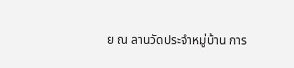ย ณ ลานวัดประจำหมู่บ้าน การ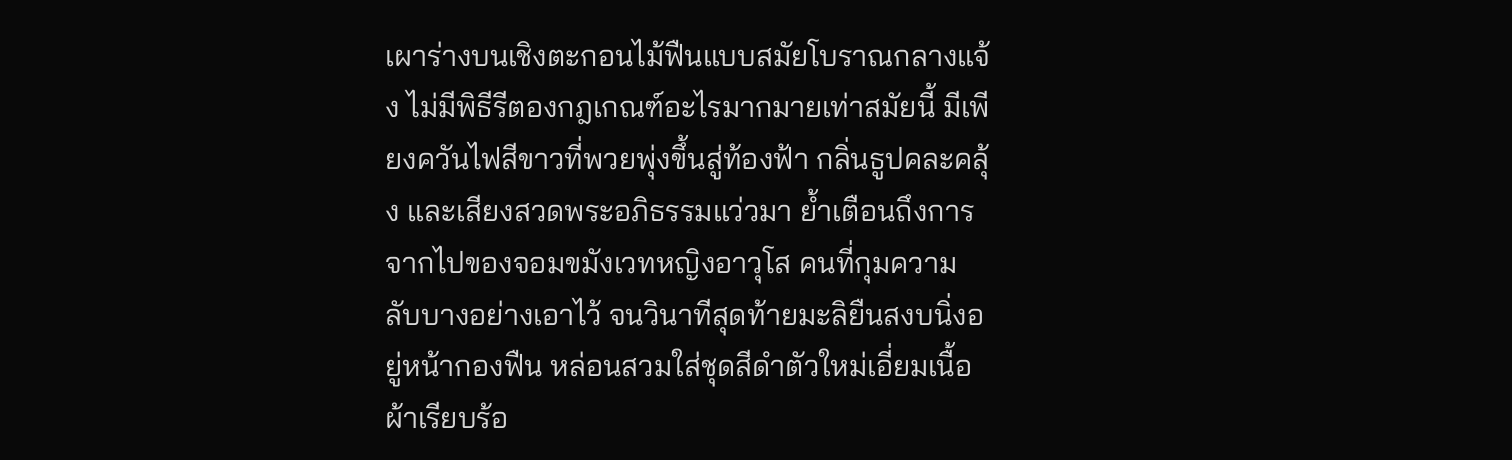เผาร่างบนเชิงตะกอนไม้ฟืนแบบสมัยโบราณกลางแจ้ง ไม่มีพิธีรีตองกฎเกณฑ์อะไรมากมายเท่าสมัยนี้ มีเพียงควันไฟสีขาวที่พวยพุ่งขึ้นสู่ท้องฟ้า กลิ่นธูปคละคลุ้ง และเสียงสวดพระอภิธรรมแว่วมา ย้ำเตือนถึงการจากไปของจอมขมังเวทหญิงอาวุโส คนที่กุมความลับบางอย่างเอาไว้ จนวินาทีสุดท้ายมะลิยืนสงบนิ่งอยู่หน้ากองฟืน หล่อนสวมใส่ชุดสีดำตัวใหม่เอี่ยมเนื้อผ้าเรียบร้อ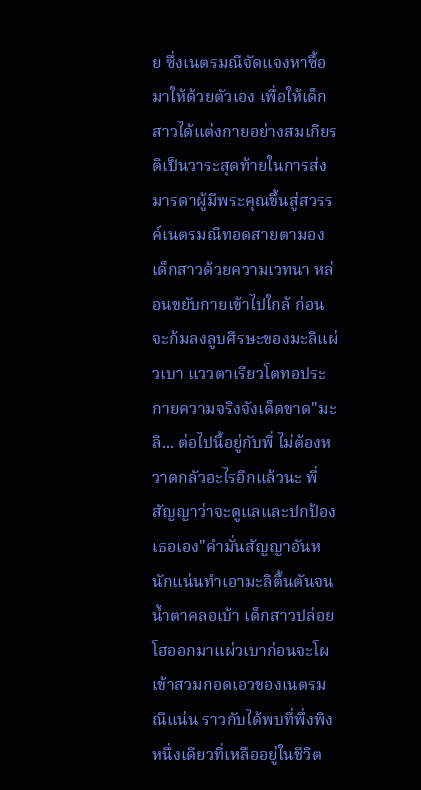ย ซึ่งเนตรมณีจัดแจงหาซื้อมาให้ด้วยตัวเอง เพื่อให้เด็กสาวได้แต่งกายอย่างสมเกียรติเป็นวาระสุดท้ายในการส่งมารดาผู้มีพระคุณขึ้นสู่สวรรค์เนตรมณีทอดสายตามองเด็กสาวด้วยความเวทนา หล่อนขยับกายเข้าไปใกล้ ก่อนจะก้มลงลูบศีรษะของมะลิแผ่วเบา แววตาเรียวโตทอประกายความจริงจังเด็ดขาด"มะลิ... ต่อไปนี้อยู่กับพี่ ไม่ต้องหวาดกลัวอะไรอีกแล้วนะ พี่สัญญาว่าจะดูแลและปกป้องเธอเอง"คำมั่นสัญญาอันหนักแน่นทำเอามะลิตื้นตันจนน้ำตาคลอเบ้า เด็กสาวปล่อยโฮออกมาแผ่วเบาก่อนจะโผเข้าสวมกอดเอวของเนตรมณีแน่น ราวกับได้พบที่พึ่งพิงหนึ่งเดียวที่เหลืออยู่ในชีวิต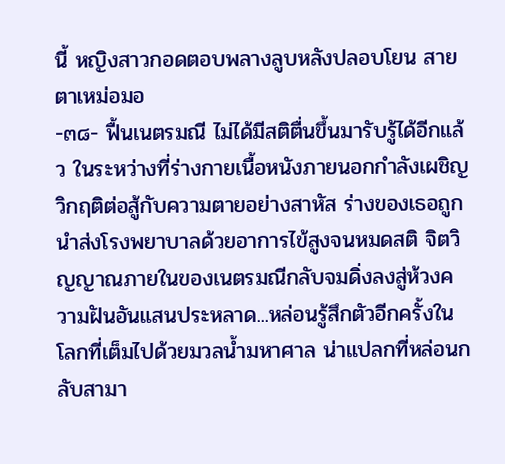นี้ หญิงสาวกอดตอบพลางลูบหลังปลอบโยน สายตาเหม่อมอ
-๓๘- ฟื้นเนตรมณี ไม่ได้มีสติตื่นขึ้นมารับรู้ได้อีกแล้ว ในระหว่างที่ร่างกายเนื้อหนังภายนอกกำลังเผชิญวิกฤติต่อสู้กับความตายอย่างสาหัส ร่างของเธอถูกนำส่งโรงพยาบาลด้วยอาการไข้สูงจนหมดสติ จิตวิญญาณภายในของเนตรมณีกลับจมดิ่งลงสู่ห้วงความฝันอันแสนประหลาด...หล่อนรู้สึกตัวอีกครั้งในโลกที่เต็มไปด้วยมวลน้ำมหาศาล น่าแปลกที่หล่อนกลับสามา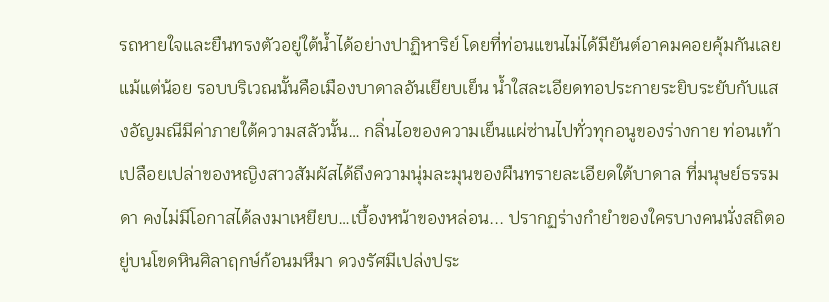รถหายใจและยืนทรงตัวอยู่ใต้น้ำได้อย่างปาฏิหาริย์ โดยที่ท่อนแขนไม่ได้มียันต์อาคมคอยคุ้มกันเลยแม้แต่น้อย รอบบริเวณนั้นคือเมืองบาดาลอันเยียบเย็น น้ำใสละเอียดทอประกายระยิบระยับกับแสงอัญมณีมีค่าภายใต้ความสลัวนั้น… กลิ่นไอของความเย็นแผ่ซ่านไปทั่วทุกอนูของร่างกาย ท่อนเท้าเปลือยเปล่าของหญิงสาวสัมผัสได้ถึงความนุ่มละมุนของผืนทรายละเอียดใต้บาดาล ที่มนุษย์ธรรมดา คงไม่มีโอกาสได้ลงมาเหยียบ…เบื้องหน้าของหล่อน... ปรากฏร่างกำยำของใครบางคนนั่งสถิตอยู่บนโขดหินศิลาฤกษ์ก้อนมหึมา ดวงรัศมีเปล่งประ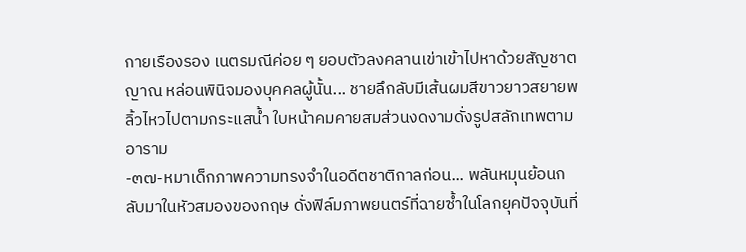กายเรืองรอง เนตรมณีค่อย ๆ ยอบตัวลงคลานเข่าเข้าไปหาด้วยสัญชาตญาณ หล่อนพินิจมองบุคคลผู้นั้น... ชายลึกลับมีเส้นผมสีขาวยาวสยายพลิ้วไหวไปตามกระแสน้ำ ใบหน้าคมคายสมส่วนงดงามดั่งรูปสลักเทพตามอาราม
-๓๗-หมาเด็กภาพความทรงจำในอดีตชาติกาลก่อน... พลันหมุนย้อนกลับมาในหัวสมองของกฤษ ดั่งฟิล์มภาพยนตร์ที่ฉายซ้ำในโลกยุคปัจจุบันที่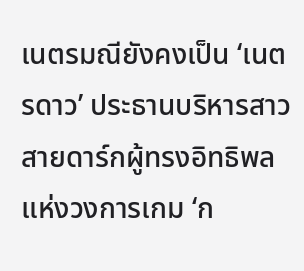เนตรมณียังคงเป็น ‘เนตรดาว’ ประธานบริหารสาวสายดาร์กผู้ทรงอิทธิพลแห่งวงการเกม ‘ก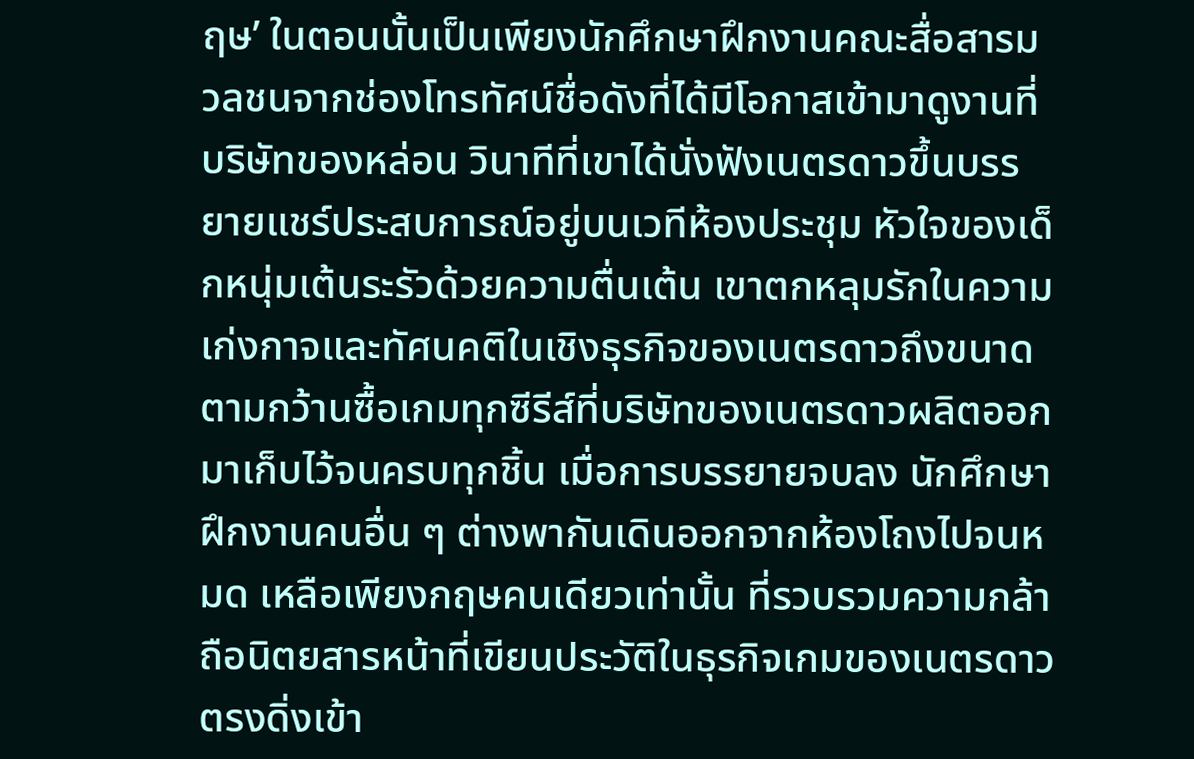ฤษ’ ในตอนนั้นเป็นเพียงนักศึกษาฝึกงานคณะสื่อสารมวลชนจากช่องโทรทัศน์ชื่อดังที่ได้มีโอกาสเข้ามาดูงานที่บริษัทของหล่อน วินาทีที่เขาได้นั่งฟังเนตรดาวขึ้นบรรยายแชร์ประสบการณ์อยู่บนเวทีห้องประชุม หัวใจของเด็กหนุ่มเต้นระรัวด้วยความตื่นเต้น เขาตกหลุมรักในความเก่งกาจและทัศนคติในเชิงธุรกิจของเนตรดาวถึงขนาดตามกว้านซื้อเกมทุกซีรีส์ที่บริษัทของเนตรดาวผลิตออกมาเก็บไว้จนครบทุกชิ้น เมื่อการบรรยายจบลง นักศึกษาฝึกงานคนอื่น ๆ ต่างพากันเดินออกจากห้องโถงไปจนหมด เหลือเพียงกฤษคนเดียวเท่านั้น ที่รวบรวมความกล้า ถือนิตยสารหน้าที่เขียนประวัติในธุรกิจเกมของเนตรดาว ตรงดิ่งเข้า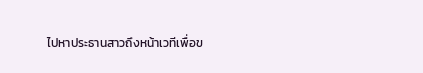ไปหาประธานสาวถึงหน้าเวทีเพื่อข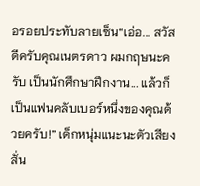อรอยประทับลายเซ็น“เอ่อ... สวัสดีครับคุณเนตรดาว ผมกฤษนะครับ เป็นนักศึกษาฝึกงาน... แล้วก็เป็นแฟนคลับเบอร์หนึ่งของคุณด้วยครับ!” เด็กหนุ่มแนะนะตัวเสียงสั่น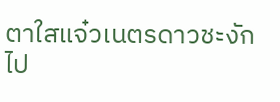ตาใสแจ๋วเนตรดาวชะงักไป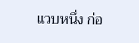แวบหนึ่ง ก่อ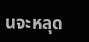นจะหลุด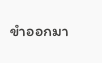ขำออกมา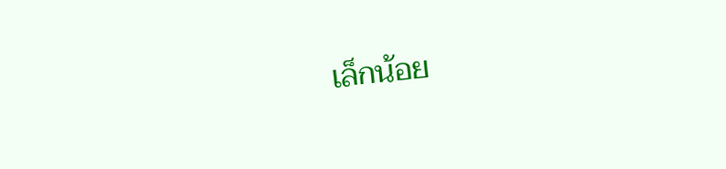เล็กน้อย